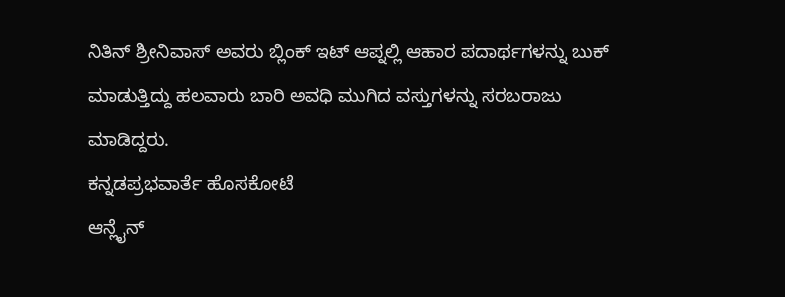ನಿತಿನ್ ಶ್ರೀನಿವಾಸ್ ಅವರು ಬ್ಲಿಂಕ್ ಇಟ್ ಆಪ್ನಲ್ಲಿ ಆಹಾರ ಪದಾರ್ಥಗಳನ್ನು ಬುಕ್ ಮಾಡುತ್ತಿದ್ದು ಹಲವಾರು ಬಾರಿ ಅವಧಿ ಮುಗಿದ ವಸ್ತುಗಳನ್ನು ಸರಬರಾಜು ಮಾಡಿದ್ದರು.
ಕನ್ನಡಪ್ರಭವಾರ್ತೆ ಹೊಸಕೋಟೆ
ಆನ್ಲೈನ್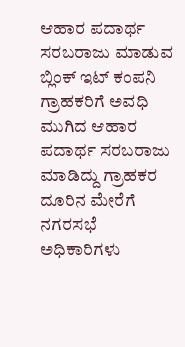ಆಹಾರ ಪದಾರ್ಥ ಸರಬರಾಜು ಮಾಡುವ ಬ್ಲಿಂಕ್ ಇಟ್ ಕಂಪನಿ ಗ್ರಾಹಕರಿಗೆ ಅವಧಿ ಮುಗಿದ ಆಹಾರ ಪದಾರ್ಥ ಸರಬರಾಜು ಮಾಡಿದ್ದು ಗ್ರಾಹಕರ ದೂರಿನ ಮೇರೆಗೆ ನಗರಸಭೆ ಅಧಿಕಾರಿಗಳು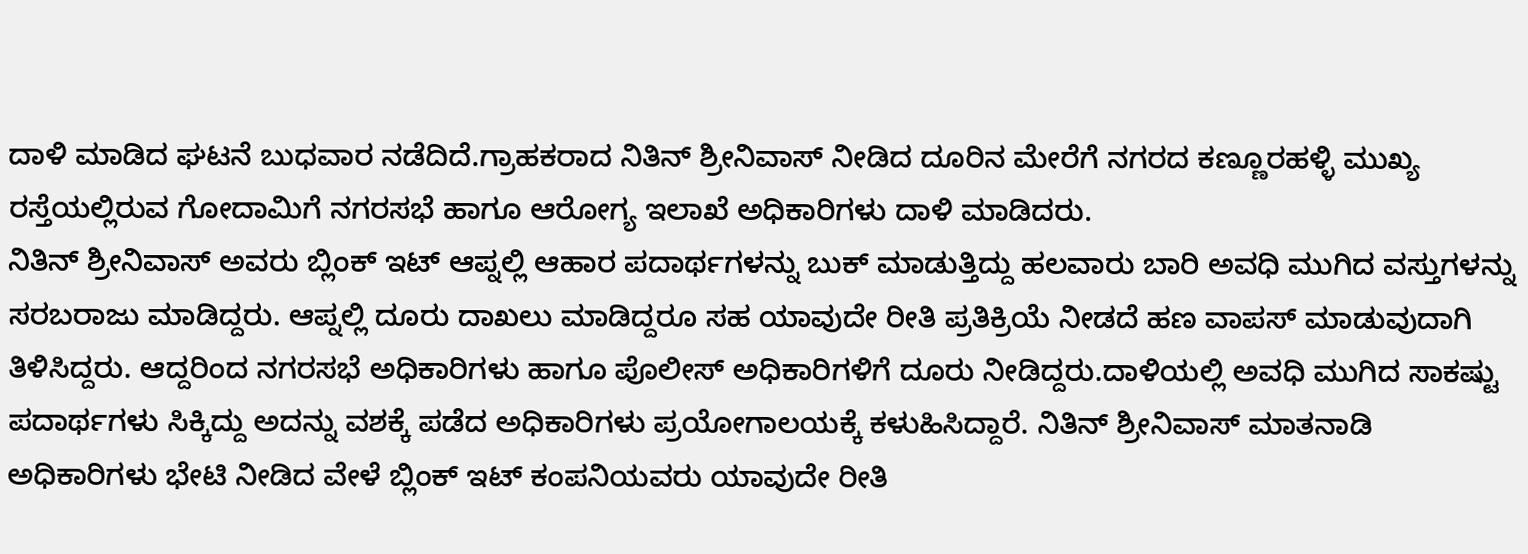ದಾಳಿ ಮಾಡಿದ ಘಟನೆ ಬುಧವಾರ ನಡೆದಿದೆ.ಗ್ರಾಹಕರಾದ ನಿತಿನ್ ಶ್ರೀನಿವಾಸ್ ನೀಡಿದ ದೂರಿನ ಮೇರೆಗೆ ನಗರದ ಕಣ್ಣೂರಹಳ್ಳಿ ಮುಖ್ಯ ರಸ್ತೆಯಲ್ಲಿರುವ ಗೋದಾಮಿಗೆ ನಗರಸಭೆ ಹಾಗೂ ಆರೋಗ್ಯ ಇಲಾಖೆ ಅಧಿಕಾರಿಗಳು ದಾಳಿ ಮಾಡಿದರು.
ನಿತಿನ್ ಶ್ರೀನಿವಾಸ್ ಅವರು ಬ್ಲಿಂಕ್ ಇಟ್ ಆಪ್ನಲ್ಲಿ ಆಹಾರ ಪದಾರ್ಥಗಳನ್ನು ಬುಕ್ ಮಾಡುತ್ತಿದ್ದು ಹಲವಾರು ಬಾರಿ ಅವಧಿ ಮುಗಿದ ವಸ್ತುಗಳನ್ನು ಸರಬರಾಜು ಮಾಡಿದ್ದರು. ಆಪ್ನಲ್ಲಿ ದೂರು ದಾಖಲು ಮಾಡಿದ್ದರೂ ಸಹ ಯಾವುದೇ ರೀತಿ ಪ್ರತಿಕ್ರಿಯೆ ನೀಡದೆ ಹಣ ವಾಪಸ್ ಮಾಡುವುದಾಗಿ ತಿಳಿಸಿದ್ದರು. ಆದ್ದರಿಂದ ನಗರಸಭೆ ಅಧಿಕಾರಿಗಳು ಹಾಗೂ ಪೊಲೀಸ್ ಅಧಿಕಾರಿಗಳಿಗೆ ದೂರು ನೀಡಿದ್ದರು.ದಾಳಿಯಲ್ಲಿ ಅವಧಿ ಮುಗಿದ ಸಾಕಷ್ಟು ಪದಾರ್ಥಗಳು ಸಿಕ್ಕಿದ್ದು ಅದನ್ನು ವಶಕ್ಕೆ ಪಡೆದ ಅಧಿಕಾರಿಗಳು ಪ್ರಯೋಗಾಲಯಕ್ಕೆ ಕಳುಹಿಸಿದ್ದಾರೆ. ನಿತಿನ್ ಶ್ರೀನಿವಾಸ್ ಮಾತನಾಡಿ ಅಧಿಕಾರಿಗಳು ಭೇಟಿ ನೀಡಿದ ವೇಳೆ ಬ್ಲಿಂಕ್ ಇಟ್ ಕಂಪನಿಯವರು ಯಾವುದೇ ರೀತಿ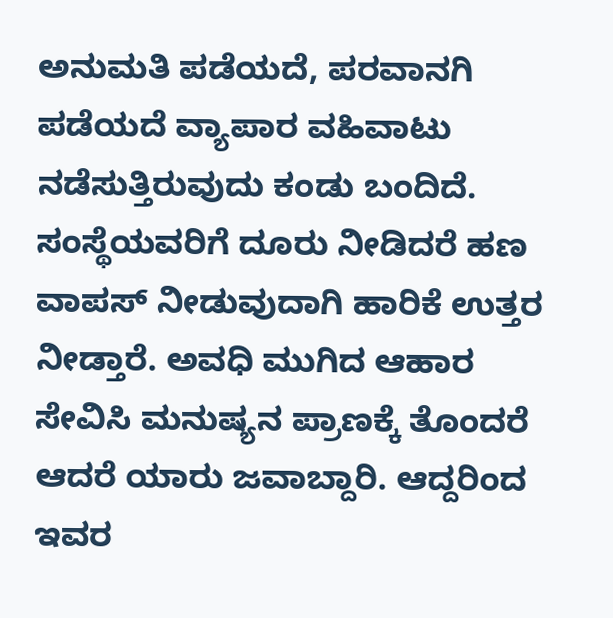ಅನುಮತಿ ಪಡೆಯದೆ, ಪರವಾನಗಿ ಪಡೆಯದೆ ವ್ಯಾಪಾರ ವಹಿವಾಟು ನಡೆಸುತ್ತಿರುವುದು ಕಂಡು ಬಂದಿದೆ. ಸಂಸ್ಥೆಯವರಿಗೆ ದೂರು ನೀಡಿದರೆ ಹಣ ವಾಪಸ್ ನೀಡುವುದಾಗಿ ಹಾರಿಕೆ ಉತ್ತರ ನೀಡ್ತಾರೆ. ಅವಧಿ ಮುಗಿದ ಆಹಾರ ಸೇವಿಸಿ ಮನುಷ್ಯನ ಪ್ರಾಣಕ್ಕೆ ತೊಂದರೆ ಆದರೆ ಯಾರು ಜವಾಬ್ದಾರಿ. ಆದ್ದರಿಂದ ಇವರ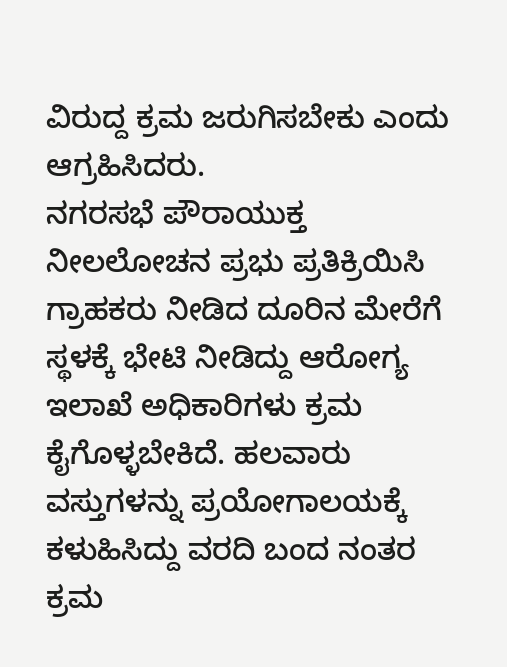ವಿರುದ್ದ ಕ್ರಮ ಜರುಗಿಸಬೇಕು ಎಂದು ಆಗ್ರಹಿಸಿದರು.
ನಗರಸಭೆ ಪೌರಾಯುಕ್ತ ನೀಲಲೋಚನ ಪ್ರಭು ಪ್ರತಿಕ್ರಿಯಿಸಿ ಗ್ರಾಹಕರು ನೀಡಿದ ದೂರಿನ ಮೇರೆಗೆ ಸ್ಥಳಕ್ಕೆ ಭೇಟಿ ನೀಡಿದ್ದು ಆರೋಗ್ಯ ಇಲಾಖೆ ಅಧಿಕಾರಿಗಳು ಕ್ರಮ ಕೈಗೊಳ್ಳಬೇಕಿದೆ. ಹಲವಾರು ವಸ್ತುಗಳನ್ನು ಪ್ರಯೋಗಾಲಯಕ್ಕೆ ಕಳುಹಿಸಿದ್ದು ವರದಿ ಬಂದ ನಂತರ ಕ್ರಮ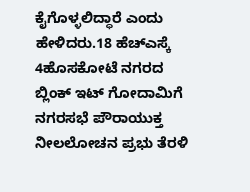ಕೈಗೊಳ್ಳಲಿದ್ಧಾರೆ ಎಂದು ಹೇಳಿದರು.18 ಹೆಚ್ಎಸ್ಕೆ 4ಹೊಸಕೋಟೆ ನಗರದ ಬ್ಲಿಂಕ್ ಇಟ್ ಗೋದಾಮಿಗೆ ನಗರಸಭೆ ಪೌರಾಯುಕ್ತ ನೀಲಲೋಚನ ಪ್ರಭು ತೆರಳಿ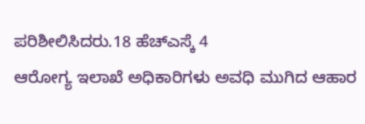ಪರಿಶೀಲಿಸಿದರು.18 ಹೆಚ್ಎಸ್ಕೆ 4
ಆರೋಗ್ಯ ಇಲಾಖೆ ಅಧಿಕಾರಿಗಳು ಅವಧಿ ಮುಗಿದ ಆಹಾರ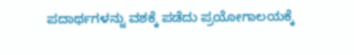ಪದಾರ್ಥಗಳನ್ನು ವಶಕ್ಕೆ ಪಡೆದು ಪ್ರಯೋಗಾಲಯಕ್ಕೆ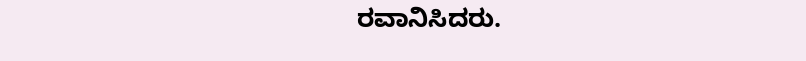ರವಾನಿಸಿದರು.